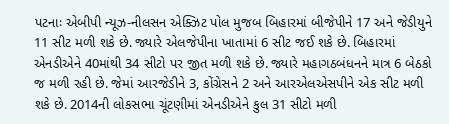પટનાઃ એબીપી ન્યૂઝ-નીલસન એક્ઝિટ પોલ મુજબ બિહારમાં બીજેપીને 17 અને જેડીયુને 11 સીટ મળી શકે છે. જ્યારે એલજેપીના ખાતામાં 6 સીટ જઈ શકે છે. બિહારમાં એનડીએને 40માંથી 34 સીટો પર જીત મળી શકે છે. જ્યારે મહાગઠબંધનને માત્ર 6 બેઠકો જ મળી રહી છે. જેમાં આરજેડીને 3, કોંગ્રેસને 2 અને આરએલએસપીને એક સીટ મળી શકે છે. 2014ની લોકસભા ચૂંટણીમાં એનડીએને કુલ 31 સીટો મળી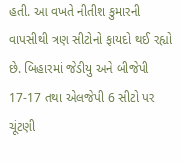હતી. આ વખતે નીતીશ કુમારની વાપસીથી ત્રણ સીટોનો ફાયદો થઈ રહ્યો છે. બિહારમાં જેડીયુ અને બીજેપી 17-17 તથા એલજેપી 6 સીટો પર ચૂંટણી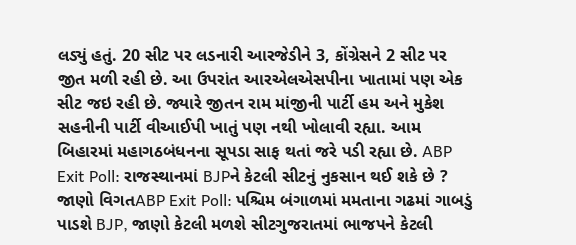લડ્યું હતું. 20 સીટ પર લડનારી આરજેડીને 3, કોંગ્રેસને 2 સીટ પર જીત મળી રહી છે. આ ઉપરાંત આરએલએસપીના ખાતામાં પણ એક સીટ જઇ રહી છે. જ્યારે જીતન રામ માંજીની પાર્ટી હમ અને મુકેશ સહનીની પાર્ટી વીઆઈપી ખાતું પણ નથી ખોલાવી રહ્યા. આમ બિહારમાં મહાગઠબંધનના સૂપડા સાફ થતાં જરે પડી રહ્યા છે. ABP Exit Poll: રાજસ્થાનમાં BJPને કેટલી સીટનું નુકસાન થઈ શકે છે ? જાણો વિગતABP Exit Poll: પશ્ચિમ બંગાળમાં મમતાના ગઢમાં ગાબડું પાડશે BJP, જાણો કેટલી મળશે સીટગુજરાતમાં ભાજપને કેટલી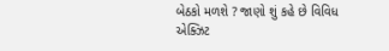બેઠકો મળશે ? જાણો શું કહે છે વિવિધ એક્ઝિટ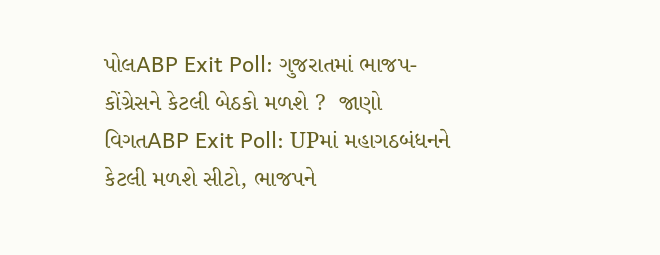પોલABP Exit Poll: ગુજરાતમાં ભાજપ-કોંગ્રેસને કેટલી બેઠકો મળશે ?  જાણો વિગતABP Exit Poll: UPમાં મહાગઠબંધનને કેટલી મળશે સીટો, ભાજપને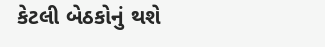કેટલી બેઠકોનું થશે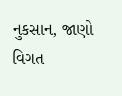નુકસાન, જાણો વિગત